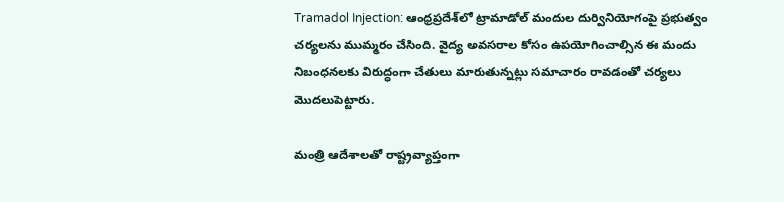Tramadol Injection: ఆంధ్రప్రదేశ్‌లో ట్రామాడోల్‌ మందుల దుర్వినియోగంపై ప్రభుత్వం చర్యలను ముమ్మరం చేసింది. వైద్య అవసరాల కోసం ఉపయోగించాల్సిన ఈ మందు నిబంధనలకు విరుద్ధంగా చేతులు మారుతున్నట్లు సమాచారం రావ‌డంతో చ‌ర్య‌లు మొద‌లుపెట్టారు.

మంత్రి ఆదేశాలతో రాష్ట్రవ్యాప్తంగా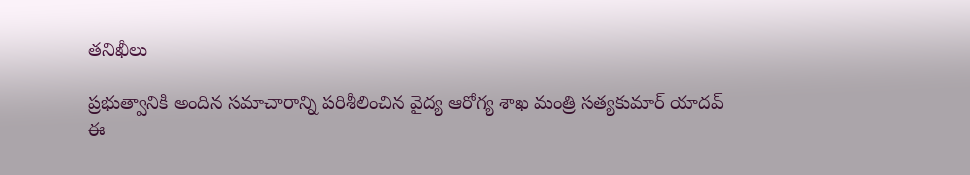తనిఖీలు

ప్రభుత్వానికి అందిన సమాచారాన్ని పరిశీలించిన వైద్య ఆరోగ్య శాఖ మంత్రి సత్యకుమార్‌ యాదవ్‌ ఈ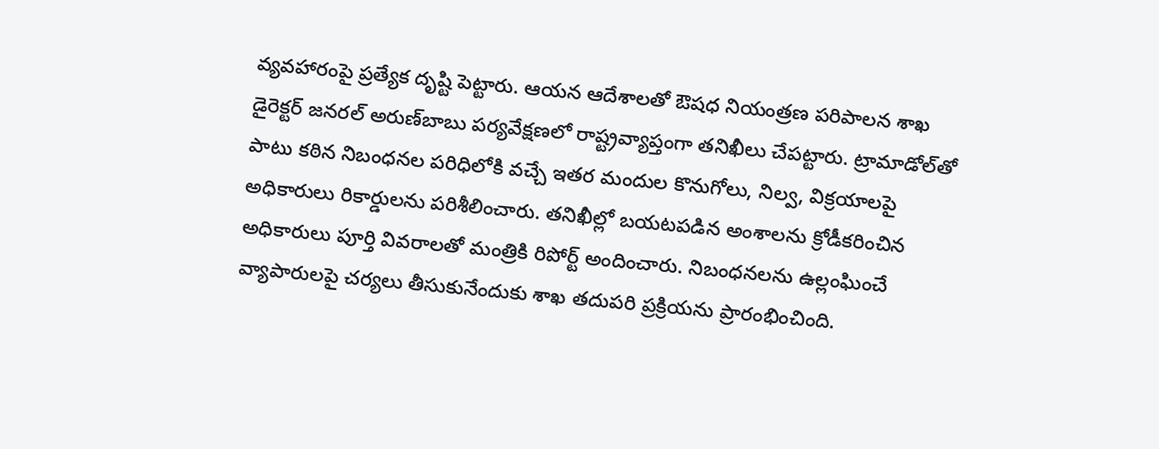వ్యవహారంపై ప్రత్యేక దృష్టి పెట్టారు. ఆయన ఆదేశాలతో ఔషధ నియంత్రణ పరిపాలన శాఖ డైరెక్టర్‌ జనరల్‌ అరుణ్‌బాబు పర్యవేక్షణలో రాష్ట్రవ్యాప్తంగా తనిఖీలు చేపట్టారు. ట్రామాడోల్‌తో పాటు కఠిన నిబంధనల పరిధిలోకి వచ్చే ఇతర మందుల కొనుగోలు, నిల్వ, విక్రయాలపై అధికారులు రికార్డులను పరిశీలించారు. తనిఖీల్లో బయటపడిన అంశాలను క్రోడీకరించిన అధికారులు పూర్తి వివరాలతో మంత్రికి రిపోర్ట్ అందించారు. నిబంధనలను ఉల్లంఘించే వ్యాపారులపై చర్యలు తీసుకునేందుకు శాఖ తదుపరి ప్రక్రియను ప్రారంభించింది.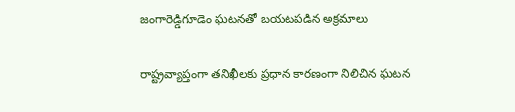జంగారెడ్డిగూడెం ఘటనతో బయటపడిన అక్రమాలు

రాష్ట్రవ్యాప్తంగా తనిఖీలకు ప్రధాన కారణంగా నిలిచిన ఘటన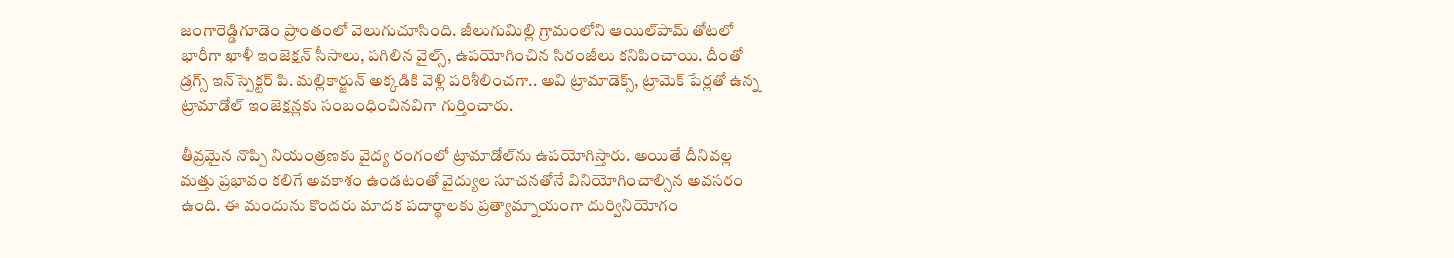జంగారెడ్డిగూడెం ప్రాంతంలో వెలుగుచూసింది. జీలుగుమిల్లి గ్రామంలోని ఆయిల్‌పామ్‌ తోటలో భారీగా ఖాళీ ఇంజెక్షన్‌ సీసాలు, పగిలిన వైల్స్‌, ఉపయోగించిన సిరంజీలు కనిపించాయి. దీంతో డ్రగ్స్‌ ఇన్‌స్పెక్టర్‌ పి. మల్లికార్జున్‌ అక్కడికి వెళ్లి పరిశీలించగా.. అవి ట్రామాడెక్స్‌, ట్రామెక్‌ పేర్లతో ఉన్న ట్రామాడోల్‌ ఇంజెక్షన్లకు సంబంధించినవిగా గుర్తించారు.

తీవ్రమైన నొప్పి నియంత్రణకు వైద్య రంగంలో ట్రామాడోల్‌ను ఉపయోగిస్తారు. అయితే దీనివల్ల మత్తు ప్రభావం కలిగే అవకాశం ఉండటంతో వైద్యుల సూచనతోనే వినియోగించాల్సిన అవసరం ఉంది. ఈ మందును కొందరు మాదక పదార్థాలకు ప్రత్యామ్నాయంగా దుర్వినియోగం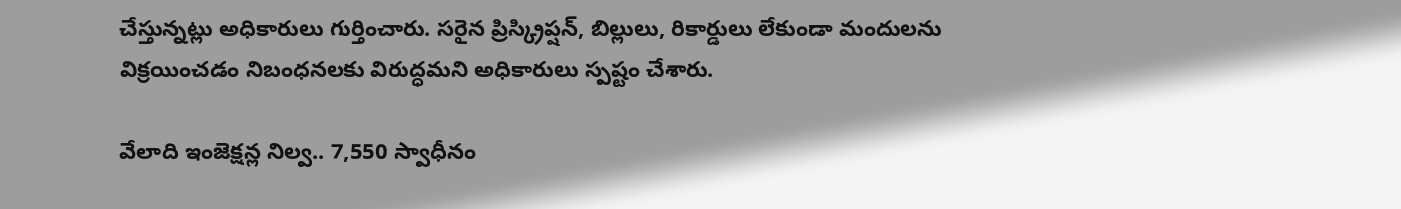చేస్తున్నట్లు అధికారులు గుర్తించారు. సరైన ప్రిస్క్రిప్షన్‌, బిల్లులు, రికార్డులు లేకుండా మందులను విక్రయించడం నిబంధనలకు విరుద్ధమని అధికారులు స్పష్టం చేశారు.

వేలాది ఇంజెక్షన్ల నిల్వ.. 7,550 స్వాధీనం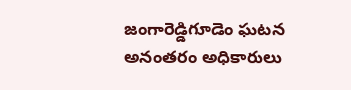జంగారెడ్డిగూడెం ఘటన అనంతరం అధికారులు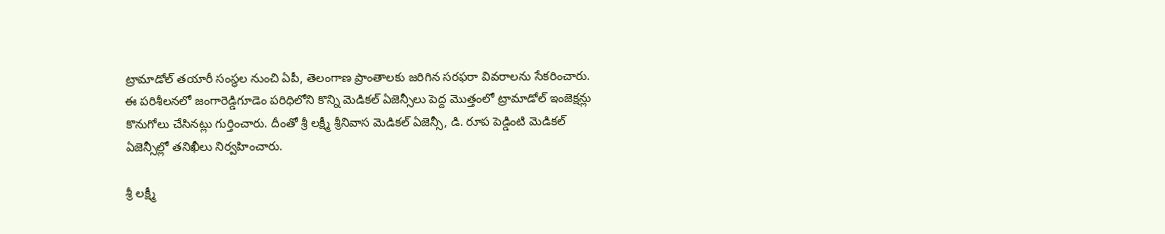ట్రామాడోల్‌ తయారీ సంస్థల నుంచి ఏపీ, తెలంగాణ ప్రాంతాలకు జరిగిన సరఫరా వివరాలను సేకరించారు. ఈ పరిశీలనలో జంగారెడ్డిగూడెం పరిధిలోని కొన్ని మెడికల్‌ ఏజెన్సీలు పెద్ద మొత్తంలో ట్రామాడోల్‌ ఇంజెక్షన్లు కొనుగోలు చేసినట్లు గుర్తించారు. దీంతో శ్రీ లక్ష్మీ శ్రీనివాస మెడికల్‌ ఏజెన్సీ, డి. రూప పెడ్డింటి మెడికల్‌ ఏజెన్సీల్లో తనిఖీలు నిర్వహించారు.

శ్రీ లక్ష్మీ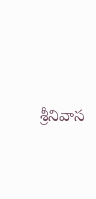శ్రీనివాస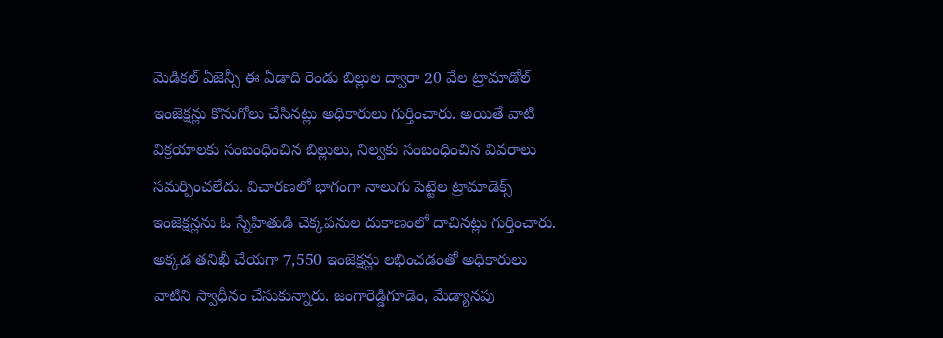మెడికల్‌ ఏజెన్సీ ఈ ఏడాది రెండు బిల్లుల ద్వారా 20 వేల ట్రామాడోల్‌ ఇంజెక్షన్లు కొనుగోలు చేసినట్లు అధికారులు గుర్తించారు. అయితే వాటి విక్రయాలకు సంబంధించిన బిల్లులు, నిల్వకు సంబంధించిన వివరాలు సమర్పించలేదు. విచారణలో భాగంగా నాలుగు పెట్టెల ట్రామాడెక్స్‌ ఇంజెక్షన్లను ఓ స్నేహితుడి చెక్కపనుల దుకాణంలో దాచినట్లు గుర్తించారు. అక్కడ తనిఖీ చేయగా 7,550 ఇంజెక్షన్లు లభించడంతో అధికారులు వాటిని స్వాధీనం చేసుకున్నారు. జంగారెడ్డిగూడెం, మేడ్యానపు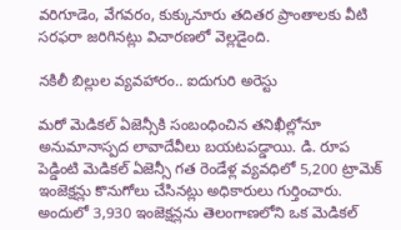వరిగూడెం, వేగవరం, కుక్కునూరు తదితర ప్రాంతాలకు వీటి సరఫరా జరిగినట్లు విచారణలో వెల్లడైంది.

నకిలీ బిల్లుల వ్యవహారం.. ఐదుగురి అరెస్టు

మరో మెడికల్‌ ఏజెన్సీకి సంబంధించిన తనిఖీల్లోనూ అనుమానాస్పద లావాదేవీలు బయటపడ్డాయి. డి. రూప పెడ్డింటి మెడికల్‌ ఏజెన్సీ గత రెండేళ్ల వ్యవధిలో 5,200 ట్రామెక్‌ ఇంజెక్షన్లు కొనుగోలు చేసినట్లు అధికారులు గుర్తించారు. అందులో 3,930 ఇంజెక్షన్లను తెలంగాణలోని ఒక మెడికల్‌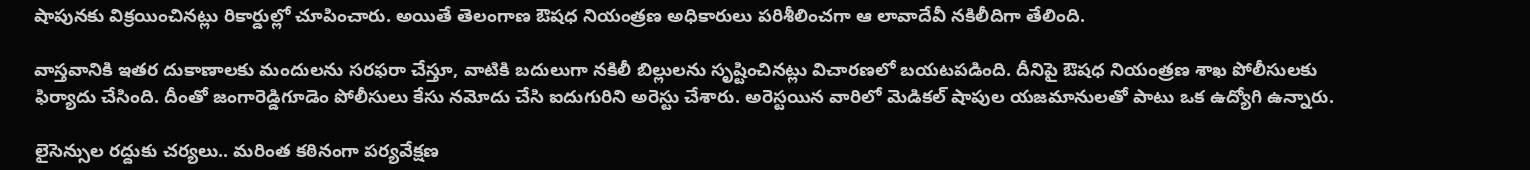షాపునకు విక్రయించినట్లు రికార్డుల్లో చూపించారు. అయితే తెలంగాణ ఔషధ నియంత్రణ అధికారులు పరిశీలించగా ఆ లావాదేవీ నకిలీదిగా తేలింది.

వాస్తవానికి ఇతర దుకాణాలకు మందులను సరఫరా చేస్తూ, వాటికి బదులుగా నకిలీ బిల్లులను సృష్టించినట్లు విచారణలో బయటపడింది. దీనిపై ఔషధ నియంత్రణ శాఖ పోలీసులకు ఫిర్యాదు చేసింది. దీంతో జంగారెడ్డిగూడెం పోలీసులు కేసు నమోదు చేసి ఐదుగురిని అరెస్టు చేశారు. అరెస్టయిన వారిలో మెడికల్‌ షాపుల యజమానులతో పాటు ఒక ఉద్యోగి ఉన్నారు.

లైసెన్సుల రద్దుకు చర్యలు.. మరింత కఠినంగా పర్యవేక్షణ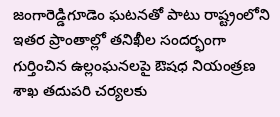జంగారెడ్డిగూడెం ఘటనతో పాటు రాష్ట్రంలోని ఇతర ప్రాంతాల్లో తనిఖీల సందర్భంగా గుర్తించిన ఉల్లంఘనలపై ఔషధ నియంత్రణ శాఖ తదుపరి చర్యలకు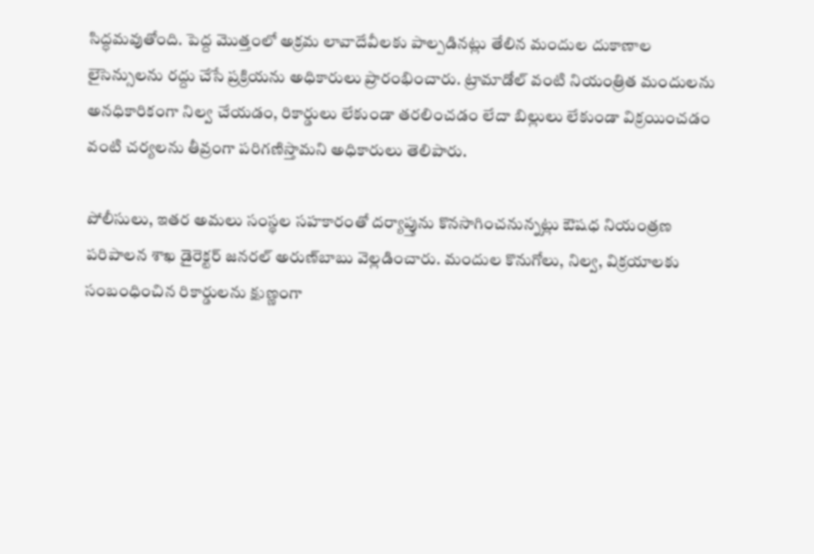సిద్ధమవుతోంది. పెద్ద మొత్తంలో అక్రమ లావాదేవీలకు పాల్పడినట్లు తేలిన మందుల దుకాణాల లైసెన్సులను రద్దు చేసే ప్రక్రియను అధికారులు ప్రారంభించారు. ట్రామాడోల్‌ వంటి నియంత్రిత మందులను అనధికారికంగా నిల్వ చేయడం, రికార్డులు లేకుండా తరలించడం లేదా బిల్లులు లేకుండా విక్రయించడం వంటి చర్యలను తీవ్రంగా పరిగణిస్తామని అధికారులు తెలిపారు.

పోలీసులు, ఇతర అమలు సంస్థల సహకారంతో దర్యాప్తును కొనసాగించనున్నట్లు ఔషధ నియంత్రణ పరిపాలన శాఖ డైరెక్టర్‌ జనరల్‌ అరుణ్‌బాబు వెల్లడించారు. మందుల కొనుగోలు, నిల్వ, విక్రయాలకు సంబంధించిన రికార్డులను క్షుణ్ణంగా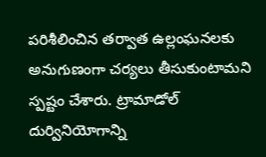పరిశీలించిన తర్వాత ఉల్లంఘనలకు అనుగుణంగా చర్యలు తీసుకుంటామని స్పష్టం చేశారు. ట్రామాడోల్‌ దుర్వినియోగాన్ని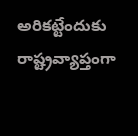అరికట్టేందుకు రాష్ట్రవ్యాప్తంగా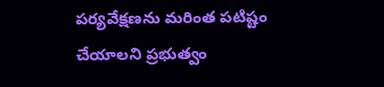పర్యవేక్షణను మరింత పటిష్టం చేయాలని ప్రభుత్వం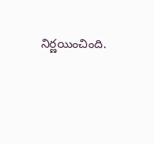నిర్ణయించింది.